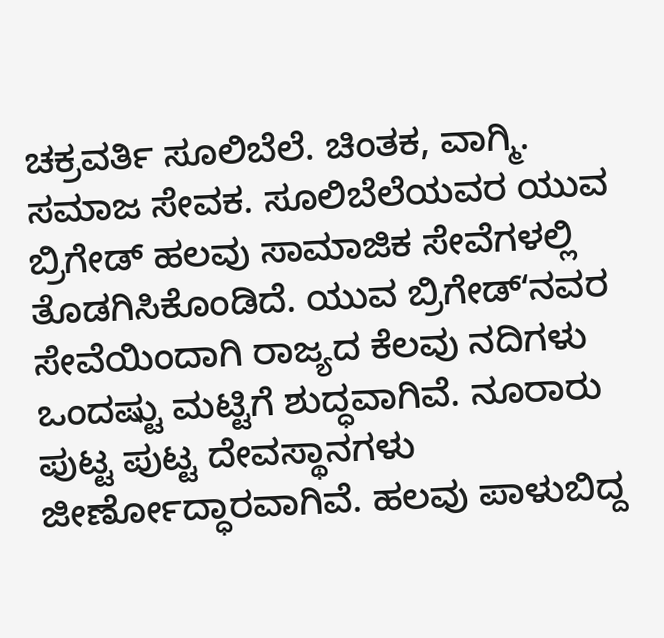ಚಕ್ರವರ್ತಿ ಸೂಲಿಬೆಲೆ. ಚಿಂತಕ, ವಾಗ್ಮಿ. ಸಮಾಜ ಸೇವಕ. ಸೂಲಿಬೆಲೆಯವರ ಯುವ ಬ್ರಿಗೇಡ್ ಹಲವು ಸಾಮಾಜಿಕ ಸೇವೆಗಳಲ್ಲಿ ತೊಡಗಿಸಿಕೊಂಡಿದೆ. ಯುವ ಬ್ರಿಗೇಡ್ʻನವರ ಸೇವೆಯಿಂದಾಗಿ ರಾಜ್ಯದ ಕೆಲವು ನದಿಗಳು ಒಂದಷ್ಟು ಮಟ್ಟಿಗೆ ಶುದ್ಧವಾಗಿವೆ. ನೂರಾರು ಪುಟ್ಟ ಪುಟ್ಟ ದೇವಸ್ಥಾನಗಳು ಜೀರ್ಣೋದ್ಧಾರವಾಗಿವೆ. ಹಲವು ಪಾಳುಬಿದ್ದ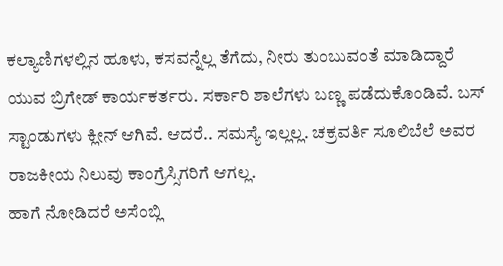ಕಲ್ಯಾಣಿಗಳಲ್ಲಿನ ಹೂಳು, ಕಸವನ್ನೆಲ್ಲ ತೆಗೆದು, ನೀರು ತುಂಬುವಂತೆ ಮಾಡಿದ್ದಾರೆ ಯುವ ಬ್ರಿಗೇಡ್ ಕಾರ್ಯಕರ್ತರು. ಸರ್ಕಾರಿ ಶಾಲೆಗಳು ಬಣ್ಣ ಪಡೆದುಕೊಂಡಿವೆ. ಬಸ್ ಸ್ಟಾಂಡುಗಳು ಕ್ಲೀನ್ ಆಗಿವೆ. ಆದರೆ.. ಸಮಸ್ಯೆ ಇಲ್ಲಲ್ಲ. ಚಕ್ರವರ್ತಿ ಸೂಲಿಬೆಲೆ ಅವರ ರಾಜಕೀಯ ನಿಲುವು ಕಾಂಗ್ರೆಸ್ಸಿಗರಿಗೆ ಆಗಲ್ಲ.
ಹಾಗೆ ನೋಡಿದರೆ ಅಸೆಂಬ್ಲಿ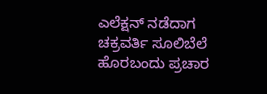ಎಲೆಕ್ಷನ್ ನಡೆದಾಗ ಚಕ್ರವರ್ತಿ ಸೂಲಿಬೆಲೆ ಹೊರಬಂದು ಪ್ರಚಾರ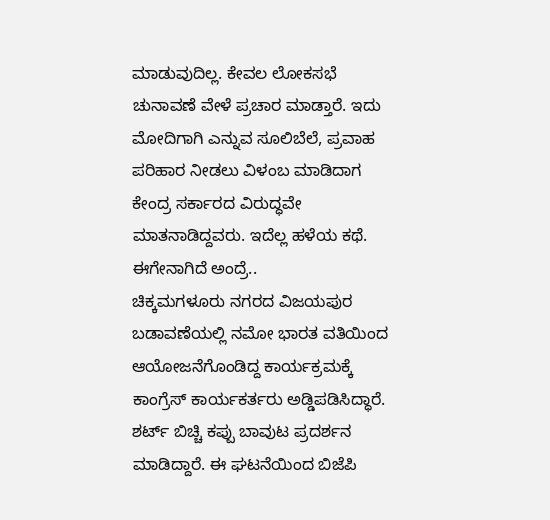ಮಾಡುವುದಿಲ್ಲ. ಕೇವಲ ಲೋಕಸಭೆ ಚುನಾವಣೆ ವೇಳೆ ಪ್ರಚಾರ ಮಾಡ್ತಾರೆ. ಇದು ಮೋದಿಗಾಗಿ ಎನ್ನುವ ಸೂಲಿಬೆಲೆ, ಪ್ರವಾಹ ಪರಿಹಾರ ನೀಡಲು ವಿಳಂಬ ಮಾಡಿದಾಗ ಕೇಂದ್ರ ಸರ್ಕಾರದ ವಿರುದ್ಧವೇ ಮಾತನಾಡಿದ್ದವರು. ಇದೆಲ್ಲ ಹಳೆಯ ಕಥೆ. ಈಗೇನಾಗಿದೆ ಅಂದ್ರೆ..
ಚಿಕ್ಕಮಗಳೂರು ನಗರದ ವಿಜಯಪುರ ಬಡಾವಣೆಯಲ್ಲಿ ನಮೋ ಭಾರತ ವತಿಯಿಂದ ಆಯೋಜನೆಗೊಂಡಿದ್ದ ಕಾರ್ಯಕ್ರಮಕ್ಕೆ ಕಾಂಗ್ರೆಸ್ ಕಾರ್ಯಕರ್ತರು ಅಡ್ಡಿಪಡಿಸಿದ್ಧಾರೆ. ಶರ್ಟ್ ಬಿಚ್ಚಿ ಕಪ್ಪು ಬಾವುಟ ಪ್ರದರ್ಶನ ಮಾಡಿದ್ದಾರೆ. ಈ ಘಟನೆಯಿಂದ ಬಿಜೆಪಿ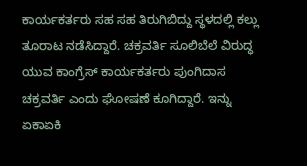ಕಾರ್ಯಕರ್ತರು ಸಹ ಸಹ ತಿರುಗಿಬಿದ್ದು ಸ್ಥಳದಲ್ಲಿ ಕಲ್ಲು ತೂರಾಟ ನಡೆಸಿದ್ದಾರೆ. ಚಕ್ರವರ್ತಿ ಸೂಲಿಬೆಲೆ ವಿರುದ್ಧ ಯುವ ಕಾಂಗ್ರೆಸ್ ಕಾರ್ಯಕರ್ತರು ಪುಂಗಿದಾಸ ಚಕ್ರವರ್ತಿ ಎಂದು ಘೋಷಣೆ ಕೂಗಿದ್ದಾರೆ. ಇನ್ನು ಏಕಾಏಕಿ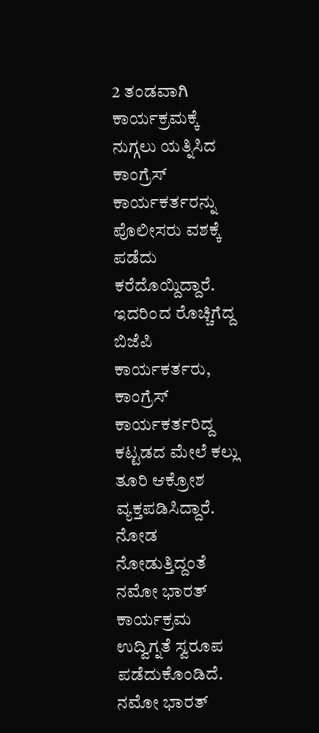2 ತಂಡವಾಗಿ ಕಾರ್ಯಕ್ರಮಕ್ಕೆ ನುಗ್ಗಲು ಯತ್ನಿಸಿದ ಕಾಂಗ್ರೆಸ್ ಕಾರ್ಯಕರ್ತರನ್ನು ಪೊಲೀಸರು ವಶಕ್ಕೆ ಪಡೆದು ಕರೆದೊಯ್ದಿದ್ದಾರೆ.
ಇದರಿಂದ ರೊಚ್ಚಿಗೆದ್ದ ಬಿಜೆಪಿ ಕಾರ್ಯಕರ್ತರು, ಕಾಂಗ್ರೆಸ್ ಕಾರ್ಯಕರ್ತರಿದ್ದ ಕಟ್ಟಡದ ಮೇಲೆ ಕಲ್ಲು ತೂರಿ ಆಕ್ರೋಶ ವ್ಯಕ್ತಪಡಿಸಿದ್ದಾರೆ. ನೋಡ ನೋಡುತ್ತಿದ್ದಂತೆ ನಮೋ ಭಾರತ್ ಕಾರ್ಯಕ್ರಮ ಉದ್ವಿಗ್ನತೆ ಸ್ವರೂಪ ಪಡೆದುಕೊಂಡಿದೆ.
ನಮೋ ಭಾರತ್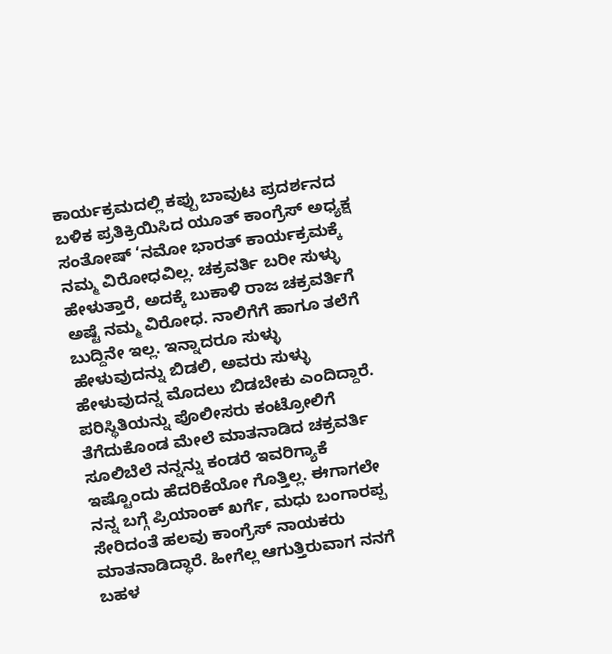ಕಾರ್ಯಕ್ರಮದಲ್ಲಿ ಕಪ್ಪು ಬಾವುಟ ಪ್ರದರ್ಶನದ ಬಳಿಕ ಪ್ರತಿಕ್ರಿಯಿಸಿದ ಯೂತ್ ಕಾಂಗ್ರೆಸ್ ಅಧ್ಯಕ್ಷ ಸಂತೋಷ್ ‘ನಮೋ ಭಾರತ್ ಕಾರ್ಯಕ್ರಮಕ್ಕೆ ನಮ್ಮ ವಿರೋಧವಿಲ್ಲ. ಚಕ್ರವರ್ತಿ ಬರೀ ಸುಳ್ಳು ಹೇಳುತ್ತಾರೆ, ಅದಕ್ಕೆ ಬುಕಾಳಿ ರಾಜ ಚಕ್ರವರ್ತಿಗೆ ಅಷ್ಟೆ ನಮ್ಮ ವಿರೋಧ. ನಾಲಿಗೆಗೆ ಹಾಗೂ ತಲೆಗೆ ಬುದ್ದಿನೇ ಇಲ್ಲ. ಇನ್ನಾದರೂ ಸುಳ್ಳು ಹೇಳುವುದನ್ನು ಬಿಡಲಿ, ಅವರು ಸುಳ್ಳು ಹೇಳುವುದನ್ನ ಮೊದಲು ಬಿಡಬೇಕು ಎಂದಿದ್ದಾರೆ.
ಪರಿಸ್ಥಿತಿಯನ್ನು ಪೊಲೀಸರು ಕಂಟ್ರೋಲಿಗೆ ತೆಗೆದುಕೊಂಡ ಮೇಲೆ ಮಾತನಾಡಿದ ಚಕ್ರವರ್ತಿ ಸೂಲಿಬೆಲೆ ನನ್ನನ್ನು ಕಂಡರೆ ಇವರಿಗ್ಯಾಕೆ ಇಷ್ಟೊಂದು ಹೆದರಿಕೆಯೋ ಗೊತ್ತಿಲ್ಲ. ಈಗಾಗಲೇ ನನ್ನ ಬಗ್ಗೆ ಪ್ರಿಯಾಂಕ್ ಖರ್ಗೆ, ಮಧು ಬಂಗಾರಪ್ಪ ಸೇರಿದಂತೆ ಹಲವು ಕಾಂಗ್ರೆಸ್ ನಾಯಕರು ಮಾತನಾಡಿದ್ಧಾರೆ. ಹೀಗೆಲ್ಲ ಆಗುತ್ತಿರುವಾಗ ನನಗೆ ಬಹಳ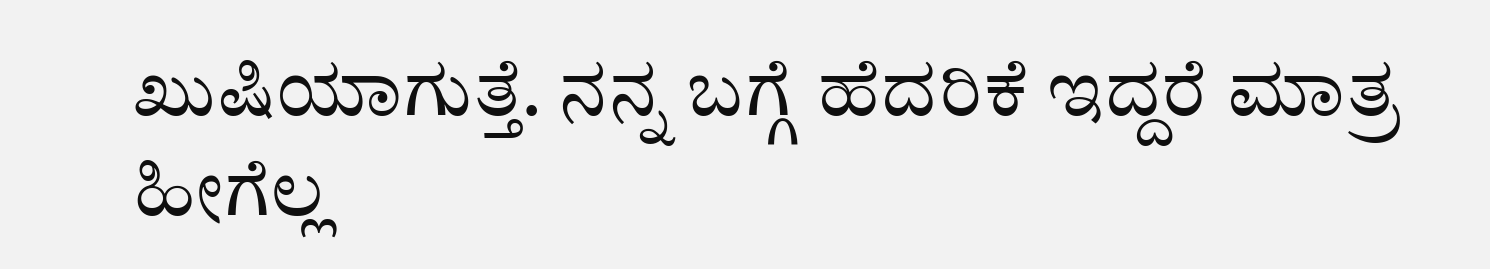ಖುಷಿಯಾಗುತ್ತೆ. ನನ್ನ ಬಗ್ಗೆ ಹೆದರಿಕೆ ಇದ್ದರೆ ಮಾತ್ರ ಹೀಗೆಲ್ಲ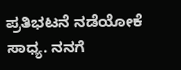ಪ್ರತಿಭಟನೆ ನಡೆಯೋಕೆ ಸಾಧ್ಯ. ನನಗೆ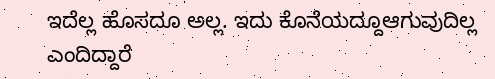ಇದೆಲ್ಲ ಹೊಸದೂ ಅಲ್ಲ. ಇದು ಕೊನೆಯದ್ದೂಆಗುವುದಿಲ್ಲ ಎಂದಿದ್ದಾರೆ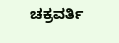ಚಕ್ರವರ್ತಿ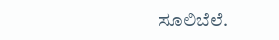ಸೂಲಿಬೆಲೆ.